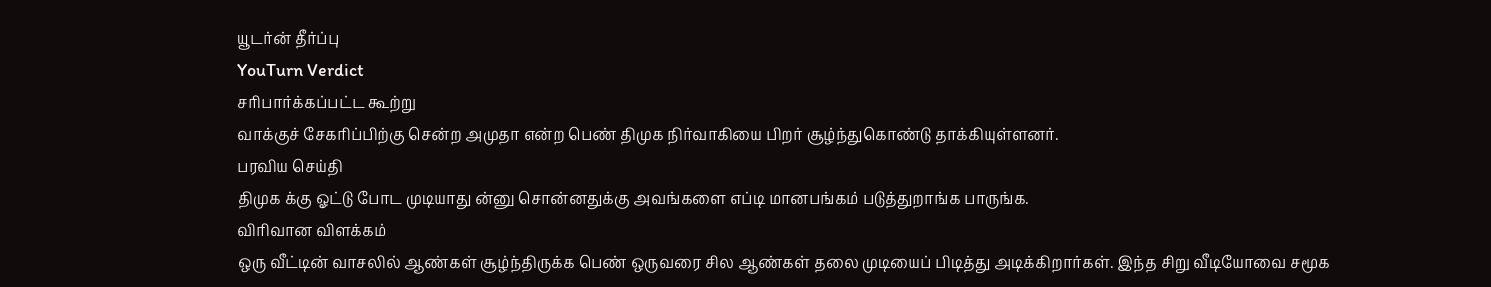யூடர்ன் தீர்ப்பு
YouTurn Verdict
சரிபார்க்கப்பட்ட கூற்று
வாக்குச் சேகரிப்பிற்கு சென்ற அமுதா என்ற பெண் திமுக நிர்வாகியை பிறர் சூழ்ந்துகொண்டு தாக்கியுள்ளனர்.
பரவிய செய்தி
திமுக க்கு ஓட்டு போட முடியாது ன்னு சொன்னதுக்கு அவங்களை எப்டி மானபங்கம் படுத்துறாங்க பாருங்க.
விரிவான விளக்கம்
ஒரு வீட்டின் வாசலில் ஆண்கள் சூழ்ந்திருக்க பெண் ஒருவரை சில ஆண்கள் தலை முடியைப் பிடித்து அடிக்கிறார்கள். இந்த சிறு வீடியோவை சமூக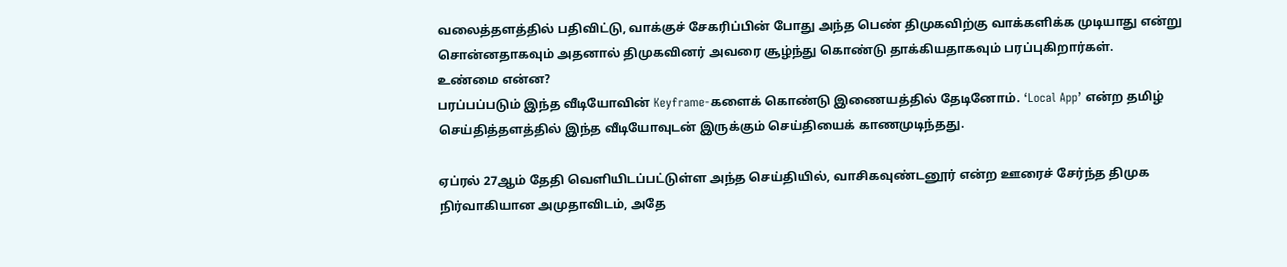வலைத்தளத்தில் பதிவிட்டு, வாக்குச் சேகரிப்பின் போது அந்த பெண் திமுகவிற்கு வாக்களிக்க முடியாது என்று சொன்னதாகவும் அதனால் திமுகவினர் அவரை சூழ்ந்து கொண்டு தாக்கியதாகவும் பரப்புகிறார்கள்.
உண்மை என்ன?
பரப்பப்படும் இந்த வீடியோவின் Keyframe-களைக் கொண்டு இணையத்தில் தேடினோம். ‘Local App’ என்ற தமிழ் செய்தித்தளத்தில் இந்த வீடியோவுடன் இருக்கும் செய்தியைக் காணமுடிந்தது.

ஏப்ரல் 27ஆம் தேதி வெளியிடப்பட்டுள்ள அந்த செய்தியில், வாசிகவுண்டனூர் என்ற ஊரைச் சேர்ந்த திமுக நிர்வாகியான அமுதாவிடம், அதே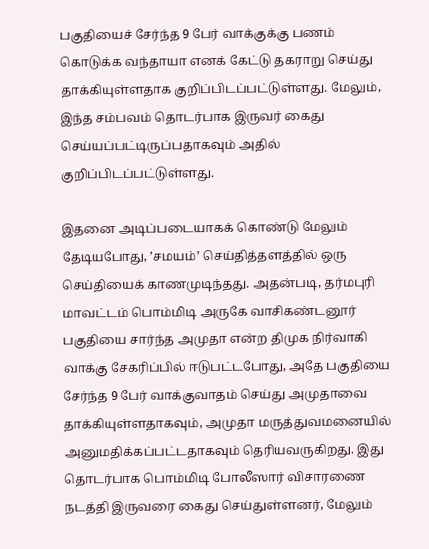பகுதியைச் சேர்ந்த 9 பேர் வாக்குக்கு பணம் கொடுக்க வந்தாயா எனக் கேட்டு தகராறு செய்து தாக்கியுள்ளதாக குறிப்பிடப்பட்டுள்ளது. மேலும், இந்த சம்பவம் தொடர்பாக இருவர் கைது செய்யப்பட்டிருப்பதாகவும் அதில் குறிப்பிடப்பட்டுள்ளது.

இதனை அடிப்படையாகக் கொண்டு மேலும் தேடியபோது, ’சமயம்’ செய்தித்தளத்தில் ஒரு செய்தியைக் காணமுடிந்தது. அதன்படி, தர்மபுரி மாவட்டம் பொம்மிடி அருகே வாசிகண்டனூர் பகுதியை சார்ந்த அமுதா என்ற திமுக நிர்வாகி வாக்கு சேகரிப்பில் ஈடுபட்டபோது, அதே பகுதியை சேர்ந்த 9 பேர் வாக்குவாதம் செய்து அமுதாவை தாக்கியுள்ளதாகவும், அமுதா மருத்துவமனையில் அனுமதிக்கப்பட்டதாகவும் தெரியவருகிறது. இது தொடர்பாக பொம்மிடி போலீஸார் விசாரணை நடத்தி இருவரை கைது செய்துள்ளனர், மேலும்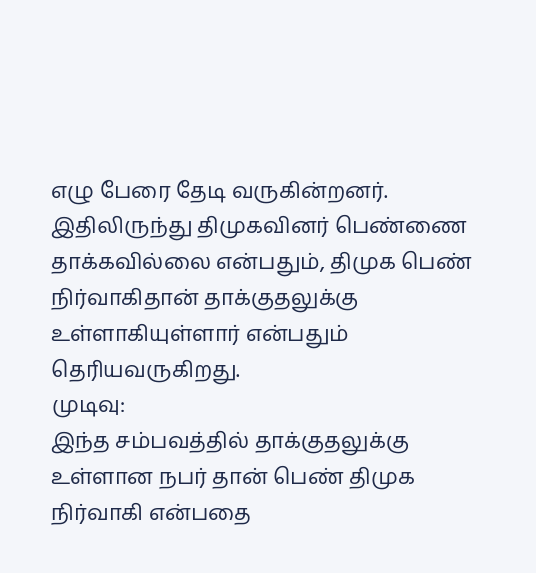எழு பேரை தேடி வருகின்றனர்.
இதிலிருந்து திமுகவினர் பெண்ணை தாக்கவில்லை என்பதும், திமுக பெண் நிர்வாகிதான் தாக்குதலுக்கு உள்ளாகியுள்ளார் என்பதும் தெரியவருகிறது.
முடிவு:
இந்த சம்பவத்தில் தாக்குதலுக்கு உள்ளான நபர் தான் பெண் திமுக நிர்வாகி என்பதை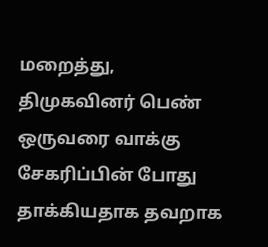மறைத்து, திமுகவினர் பெண் ஒருவரை வாக்கு சேகரிப்பின் போது தாக்கியதாக தவறாக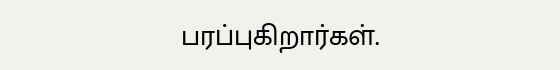பரப்புகிறார்கள்.